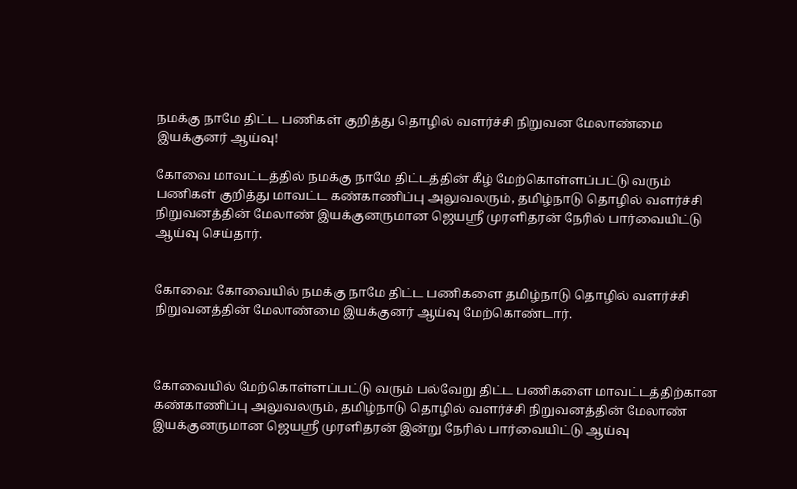நமக்கு நாமே திட்ட பணிகள் குறித்து தொழில் வளர்ச்சி நிறுவன மேலாண்மை இயக்குனர் ஆய்வு!

கோவை மாவட்டத்தில் நமக்கு நாமே திட்டத்தின் கீழ் மேற்கொள்ளப்பட்டு வரும் பணிகள் குறித்து மாவட்ட கண்காணிப்பு அலுவலரும், தமிழ்நாடு தொழில் வளர்ச்சி நிறுவனத்தின் மேலாண் இயக்குனருமான ஜெயஸ்ரீ முரளிதரன் நேரில் பார்வையிட்டு ஆய்வு செய்தார்.


கோவை: கோவையில் நமக்கு நாமே திட்ட பணிகளை தமிழ்நாடு தொழில் வளர்ச்சி நிறுவனத்தின் மேலாண்மை இயக்குனர் ஆய்வு மேற்கொண்டார்.



கோவையில் மேற்கொள்ளப்பட்டு வரும் பல்வேறு திட்ட பணிகளை மாவட்டத்திற்கான கண்காணிப்பு அலுவலரும், தமிழ்நாடு தொழில் வளர்ச்சி நிறுவனத்தின் மேலாண் இயக்குனருமான ஜெயஸ்ரீ முரளிதரன் இன்று நேரில் பார்வையிட்டு ஆய்வு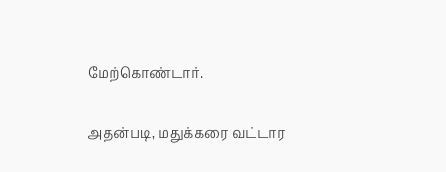மேற்கொண்டார்.

அதன்படி, மதுக்கரை வட்டார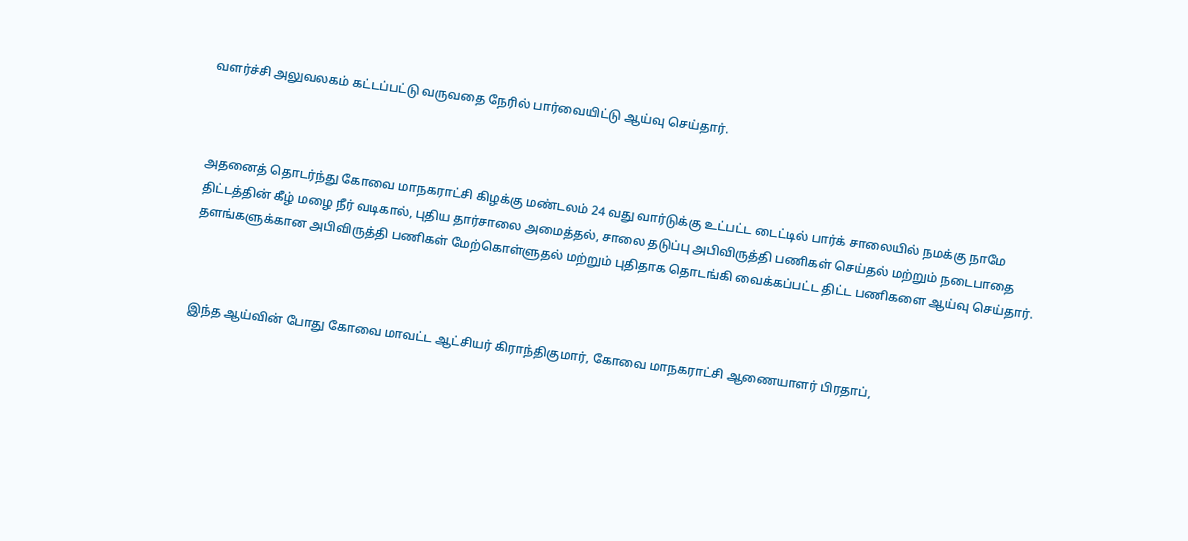வளர்ச்சி அலுவலகம் கட்டப்பட்டு வருவதை நேரில் பார்வையிட்டு ஆய்வு செய்தார்.



அதனைத் தொடர்ந்து கோவை மாநகராட்சி கிழக்கு மண்டலம் 24 வது வார்டுக்கு உட்பட்ட டைட்டில் பார்க் சாலையில் நமக்கு நாமே திட்டத்தின் கீழ் மழை நீர் வடிகால், புதிய தார்சாலை அமைத்தல், சாலை தடுப்பு அபிவிருத்தி பணிகள் செய்தல் மற்றும் நடைபாதை தளங்களுக்கான அபிவிருத்தி பணிகள் மேற்கொள்ளுதல் மற்றும் புதிதாக தொடங்கி வைக்கப்பட்ட திட்ட பணிகளை ஆய்வு செய்தார்.



இந்த ஆய்வின் போது கோவை மாவட்ட ஆட்சியர் கிராந்திகுமார், கோவை மாநகராட்சி ஆணையாளர் பிரதாப்,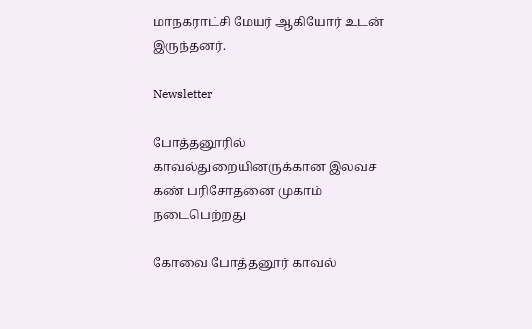மாநகராட்சி மேயர் ஆகியோர் உடன் இருந்தனர்.

Newsletter

போத்தனூரில் காவல்துறையினருக்கான இலவச கண் பரிசோதனை முகாம் நடைபெற்றது

கோவை போத்தனூர் காவல்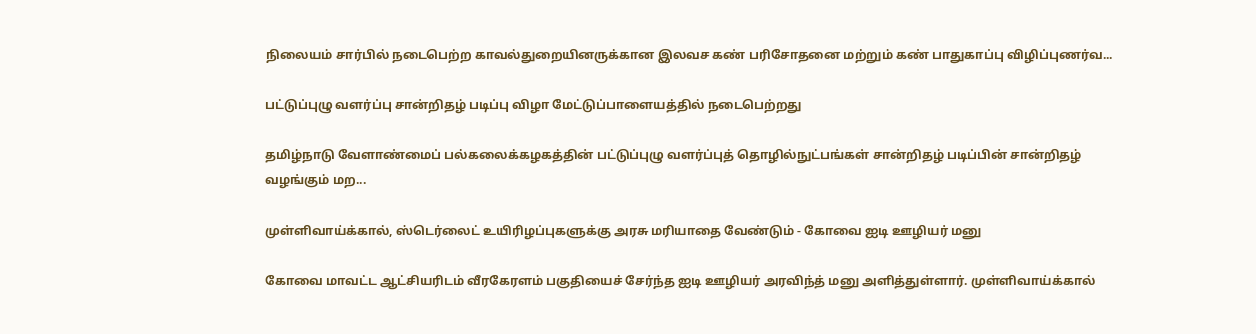நிலையம் சார்பில் நடைபெற்ற காவல்துறையினருக்கான இலவச கண் பரிசோதனை மற்றும் கண் பாதுகாப்பு விழிப்புணர்வ...

பட்டுப்புழு வளர்ப்பு சான்றிதழ் படிப்பு விழா மேட்டுப்பாளையத்தில் நடைபெற்றது

தமிழ்நாடு வேளாண்மைப் பல்கலைக்கழகத்தின் பட்டுப்புழு வளர்ப்புத் தொழில்நுட்பங்கள் சான்றிதழ் படிப்பின் சான்றிதழ் வழங்கும் மற...

முள்ளிவாய்க்கால், ஸ்டெர்லைட் உயிரிழப்புகளுக்கு அரசு மரியாதை வேண்டும் - கோவை ஐடி ஊழியர் மனு

கோவை மாவட்ட ஆட்சியரிடம் வீரகேரளம் பகுதியைச் சேர்ந்த ஐடி ஊழியர் அரவிந்த் மனு அளித்துள்ளார். முள்ளிவாய்க்கால்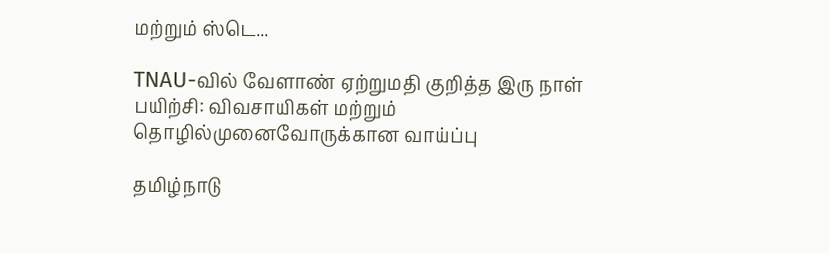மற்றும் ஸ்டெ...

TNAU-வில் வேளாண் ஏற்றுமதி குறித்த இரு நாள் பயிற்சி: விவசாயிகள் மற்றும் தொழில்முனைவோருக்கான வாய்ப்பு

தமிழ்நாடு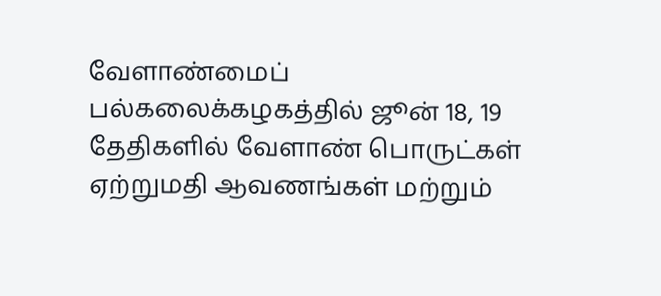வேளாண்மைப் பல்கலைக்கழகத்தில் ஜூன் 18, 19 தேதிகளில் வேளாண் பொருட்கள் ஏற்றுமதி ஆவணங்கள் மற்றும்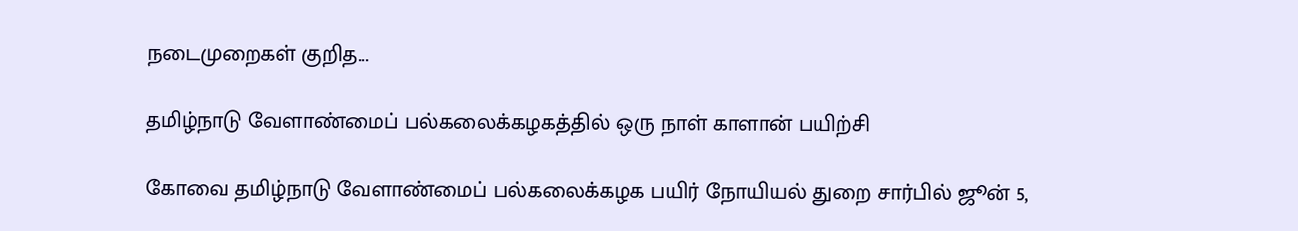நடைமுறைகள் குறித...

தமிழ்நாடு வேளாண்மைப் பல்கலைக்கழகத்தில் ஒரு நாள் காளான் பயிற்சி

கோவை தமிழ்நாடு வேளாண்மைப் பல்கலைக்கழக பயிர் நோயியல் துறை சார்பில் ஜூன் 5,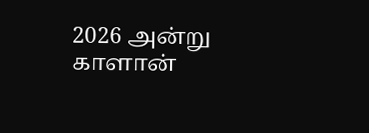2026 அன்று காளான்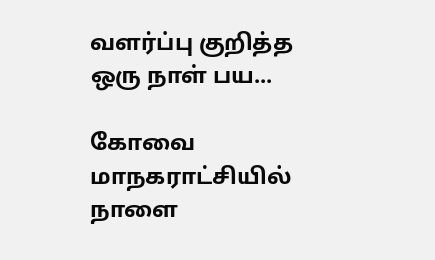வளர்ப்பு குறித்த ஒரு நாள் பய...

கோவை மாநகராட்சியில் நாளை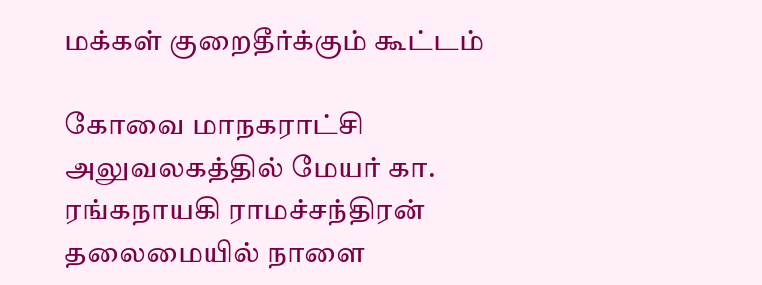மக்கள் குறைதீர்க்கும் கூட்டம்

கோவை மாநகராட்சி அலுவலகத்தில் மேயர் கா. ரங்கநாயகி ராமச்சந்திரன் தலைமையில் நாளை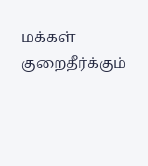மக்கள் குறைதீர்க்கும்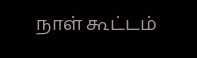நாள் கூட்டம்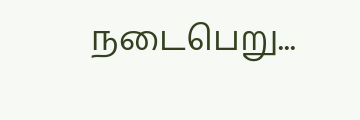நடைபெறு...